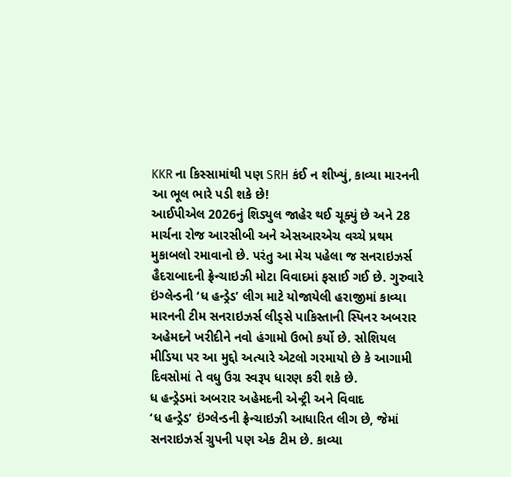KKR ના કિસ્સામાંથી પણ SRH કંઈ ન શીખ્યું, કાવ્યા મારનની આ ભૂલ ભારે પડી શકે છે!
આઈપીએલ 2026નું શિડ્યુલ જાહેર થઈ ચૂક્યું છે અને 28 માર્ચના રોજ આરસીબી અને એસઆરએચ વચ્ચે પ્રથમ મુકાબલો રમાવાનો છે. પરંતુ આ મેચ પહેલા જ સનરાઇઝર્સ હૈદરાબાદની ફ્રેન્ચાઇઝી મોટા વિવાદમાં ફસાઈ ગઈ છે. ગુરુવારે ઇંગ્લેન્ડની ‘ધ હન્ડ્રેડ’ લીગ માટે યોજાયેલી હરાજીમાં કાવ્યા મારનની ટીમ સનરાઇઝર્સ લીડ્સે પાકિસ્તાની સ્પિનર અબરાર અહેમદને ખરીદીને નવો હંગામો ઉભો કર્યો છે. સોશિયલ મીડિયા પર આ મુદ્દો અત્યારે એટલો ગરમાયો છે કે આગામી દિવસોમાં તે વધુ ઉગ્ર સ્વરૂપ ધારણ કરી શકે છે.
ધ હન્ડ્રેડમાં અબરાર અહેમદની એન્ટ્રી અને વિવાદ
‘ધ હન્ડ્રેડ’ ઇંગ્લેન્ડની ફ્રેન્ચાઇઝી આધારિત લીગ છે, જેમાં સનરાઇઝર્સ ગ્રુપની પણ એક ટીમ છે. કાવ્યા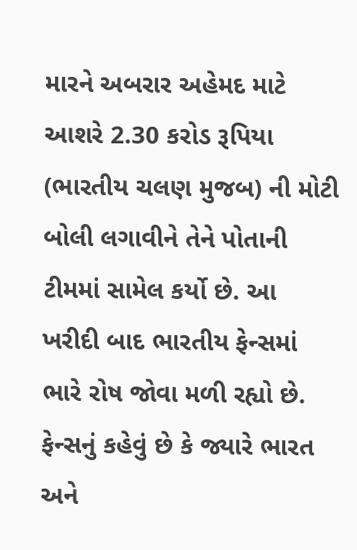મારને અબરાર અહેમદ માટે આશરે 2.30 કરોડ રૂપિયા (ભારતીય ચલણ મુજબ) ની મોટી બોલી લગાવીને તેને પોતાની ટીમમાં સામેલ કર્યો છે. આ ખરીદી બાદ ભારતીય ફેન્સમાં ભારે રોષ જોવા મળી રહ્યો છે. ફેન્સનું કહેવું છે કે જ્યારે ભારત અને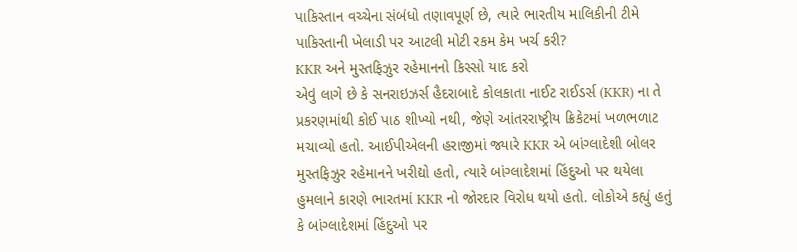પાકિસ્તાન વચ્ચેના સંબંધો તણાવપૂર્ણ છે, ત્યારે ભારતીય માલિકીની ટીમે પાકિસ્તાની ખેલાડી પર આટલી મોટી રકમ કેમ ખર્ચ કરી?
KKR અને મુસ્તફિઝુર રહેમાનનો કિસ્સો યાદ કરો
એવું લાગે છે કે સનરાઇઝર્સ હૈદરાબાદે કોલકાતા નાઈટ રાઈડર્સ (KKR) ના તે પ્રકરણમાંથી કોઈ પાઠ શીખ્યો નથી, જેણે આંતરરાષ્ટ્રીય ક્રિકેટમાં ખળભળાટ મચાવ્યો હતો. આઈપીએલની હરાજીમાં જ્યારે KKR એ બાંગ્લાદેશી બોલર મુસ્તફિઝુર રહેમાનને ખરીદ્યો હતો, ત્યારે બાંગ્લાદેશમાં હિંદુઓ પર થયેલા હુમલાને કારણે ભારતમાં KKR નો જોરદાર વિરોધ થયો હતો. લોકોએ કહ્યું હતું કે બાંગ્લાદેશમાં હિંદુઓ પર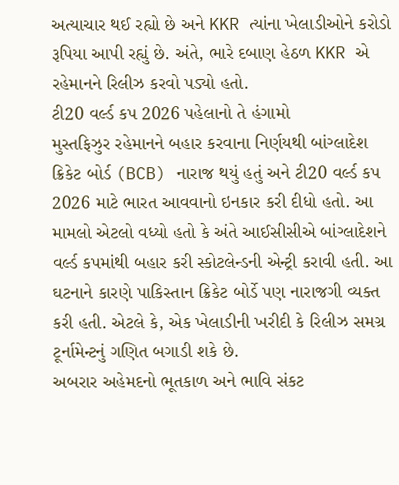અત્યાચાર થઈ રહ્યો છે અને KKR ત્યાંના ખેલાડીઓને કરોડો રૂપિયા આપી રહ્યું છે. અંતે, ભારે દબાણ હેઠળ KKR એ રહેમાનને રિલીઝ કરવો પડ્યો હતો.
ટી20 વર્લ્ડ કપ 2026 પહેલાનો તે હંગામો
મુસ્તફિઝુર રહેમાનને બહાર કરવાના નિર્ણયથી બાંગ્લાદેશ ક્રિકેટ બોર્ડ (BCB) નારાજ થયું હતું અને ટી20 વર્લ્ડ કપ 2026 માટે ભારત આવવાનો ઇનકાર કરી દીધો હતો. આ મામલો એટલો વધ્યો હતો કે અંતે આઈસીસીએ બાંગ્લાદેશને વર્લ્ડ કપમાંથી બહાર કરી સ્કોટલેન્ડની એન્ટ્રી કરાવી હતી. આ ઘટનાને કારણે પાકિસ્તાન ક્રિકેટ બોર્ડે પણ નારાજગી વ્યક્ત કરી હતી. એટલે કે, એક ખેલાડીની ખરીદી કે રિલીઝ સમગ્ર ટૂર્નામેન્ટનું ગણિત બગાડી શકે છે.
અબરાર અહેમદનો ભૂતકાળ અને ભાવિ સંકટ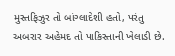મુસ્તફિઝુર તો બાંગ્લાદેશી હતો, પરંતુ અબરાર અહેમદ તો પાકિસ્તાની ખેલાડી છે.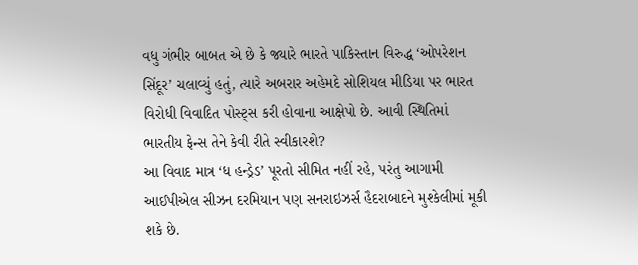વધુ ગંભીર બાબત એ છે કે જ્યારે ભારતે પાકિસ્તાન વિરુદ્ધ ‘ઓપરેશન સિંદૂર’ ચલાવ્યું હતું, ત્યારે અબરાર અહેમદે સોશિયલ મીડિયા પર ભારત વિરોધી વિવાદિત પોસ્ટ્સ કરી હોવાના આક્ષેપો છે. આવી સ્થિતિમાં ભારતીય ફેન્સ તેને કેવી રીતે સ્વીકારશે?
આ વિવાદ માત્ર ‘ધ હન્ડ્રેડ’ પૂરતો સીમિત નહીં રહે, પરંતુ આગામી આઈપીએલ સીઝન દરમિયાન પણ સનરાઇઝર્સ હૈદરાબાદને મુશ્કેલીમાં મૂકી શકે છે.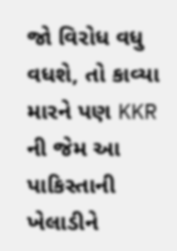જો વિરોધ વધુ વધશે, તો કાવ્યા મારને પણ KKR ની જેમ આ પાકિસ્તાની ખેલાડીને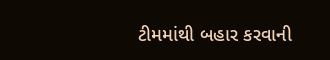ટીમમાંથી બહાર કરવાની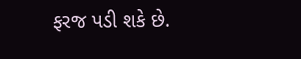ફરજ પડી શકે છે.